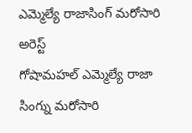ఎమ్మెల్యే రాజాసింగ్ మరోసారి అరెస్ట్
గోషామహల్ ఎమ్మెల్యే రాజా సింగ్ను మరోసారి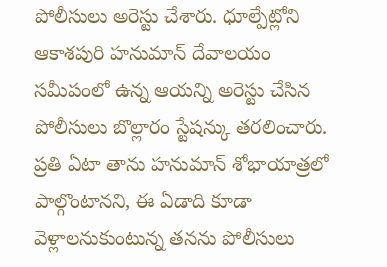పోలీసులు అరెస్టు చేశారు. ధూల్పేట్లోని ఆకాశపురి హనుమాన్ దేవాలయం సమీపంలో ఉన్న ఆయన్ని అరెస్టు చేసిన పోలీసులు బొల్లారం స్టేషన్కు తరలించారు. ప్రతి ఏటా తాను హనుమాన్ శోభాయాత్రలో పాల్గొంటానని, ఈ ఏడాది కూడా వెళ్లాలనుకుంటున్న తనను పోలీసులు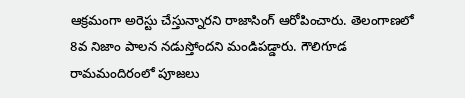ఆక్రమంగా అరెస్టు చేస్తున్నారని రాజాసింగ్ ఆరోపించారు. తెలంగాణలో 8వ నిజాం పాలన నడుస్తోందని మండిపడ్డారు. గౌలిగూడ రామమందిరంలో పూజలు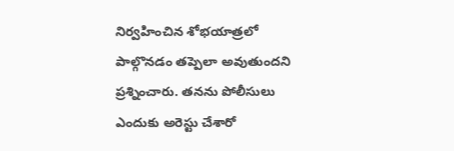నిర్వహించిన శోభయాత్రలో పాల్గొనడం తప్పెలా అవుతుందని ప్రశ్నించారు. తనను పోలీసులు ఎందుకు అరెస్టు చేశారో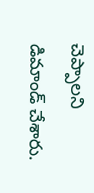చెప్పాలని డిమాండ్ చేశారు.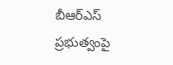బీఆర్ఎస్ ప్రభుత్వంపై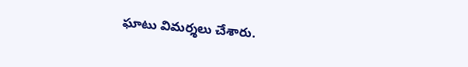ఘాటు విమర్శలు చేశారు.